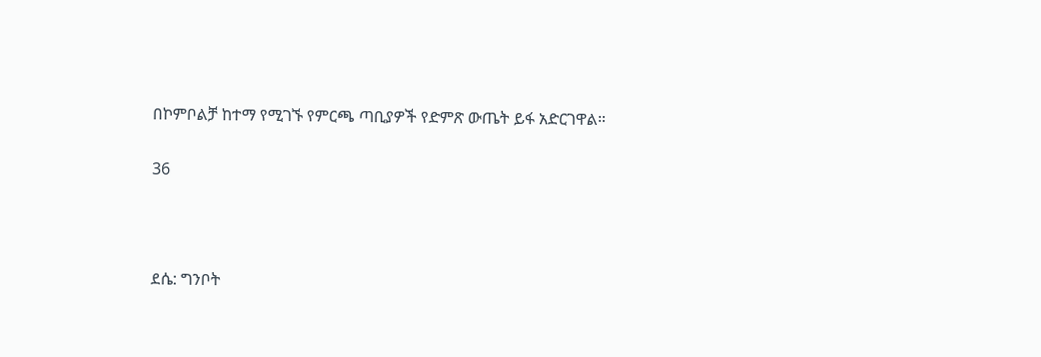በኮምቦልቻ ከተማ የሚገኙ የምርጫ ጣቢያዎች የድምጽ ውጤት ይፋ አድርገዋል።

36



ደሴ: ግንቦት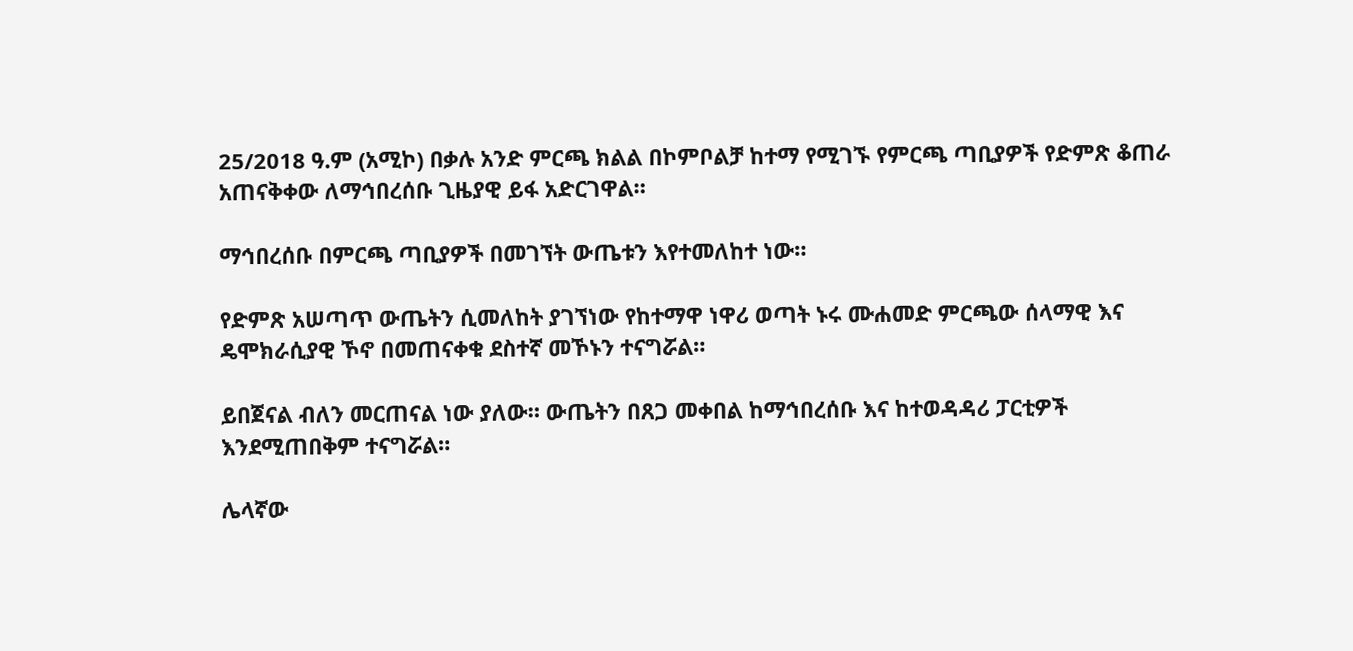25/2018 ዓ.ም (አሚኮ) በቃሉ አንድ ምርጫ ክልል በኮምቦልቻ ከተማ የሚገኙ የምርጫ ጣቢያዎች የድምጽ ቆጠራ አጠናቅቀው ለማኅበረሰቡ ጊዜያዊ ይፋ አድርገዋል።

ማኅበረሰቡ በምርጫ ጣቢያዎች በመገኘት ውጤቱን እየተመለከተ ነው።

የድምጽ አሠጣጥ ውጤትን ሲመለከት ያገኘነው የከተማዋ ነዋሪ ወጣት ኑሩ ሙሐመድ ምርጫው ሰላማዊ እና ዴሞክራሲያዊ ኾኖ በመጠናቀቁ ደስተኛ መኾኑን ተናግሯል።

ይበጀናል ብለን መርጠናል ነው ያለው። ውጤትን በጸጋ መቀበል ከማኅበረሰቡ እና ከተወዳዳሪ ፓርቲዎች እንደሚጠበቅም ተናግሯል።

ሌላኛው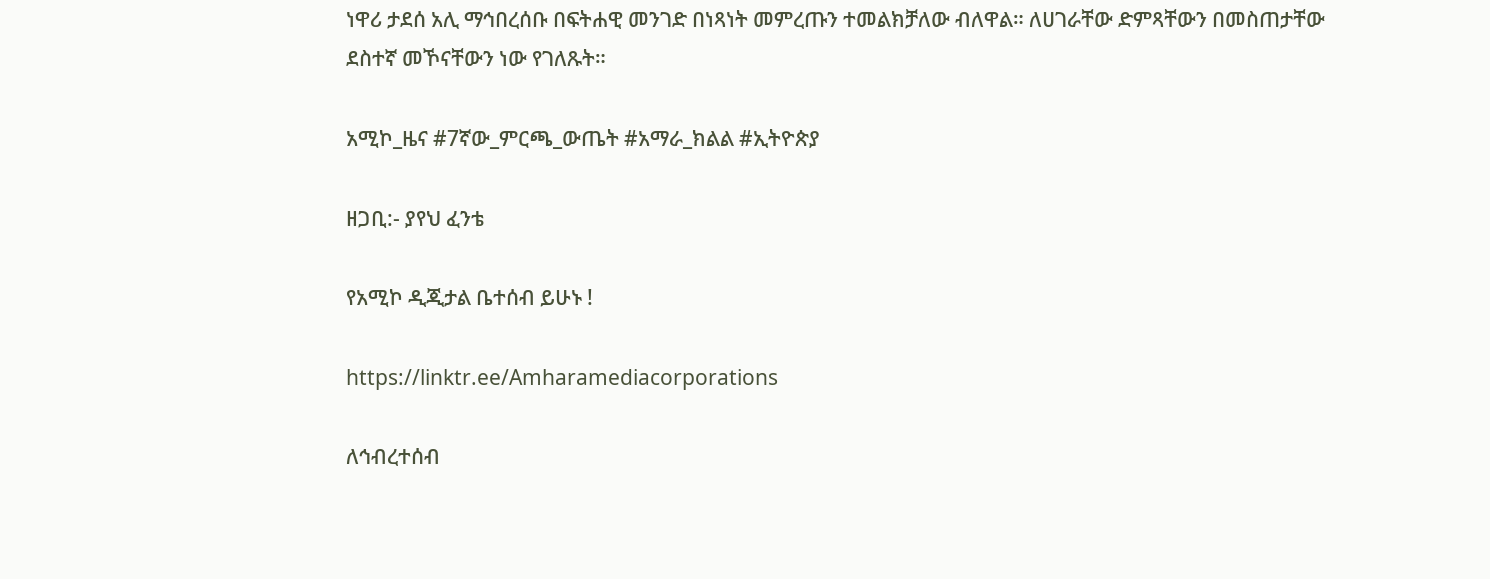ነዋሪ ታደሰ አሊ ማኅበረሰቡ በፍትሐዊ መንገድ በነጻነት መምረጡን ተመልክቻለው ብለዋል። ለሀገራቸው ድምጻቸውን በመስጠታቸው ደስተኛ መኾናቸውን ነው የገለጹት።

አሚኮ_ዜና #7ኛው_ምርጫ_ውጤት #አማራ_ክልል #ኢትዮጵያ

ዘጋቢ:- ያየህ ፈንቴ

የአሚኮ ዲጂታል ቤተሰብ ይሁኑ !

https://linktr.ee/Amharamediacorporations

ለኅብረተሰብ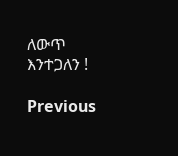ለውጥ እንተጋለን !

Previous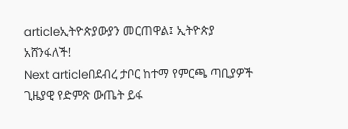articleኢትዮጵያውያን መርጠዋል፤ ኢትዮጵያ አሸንፋለች!
Next articleበደብረ ታቦር ከተማ የምርጫ ጣቢያዎች ጊዜያዊ የድምጽ ውጤት ይፋ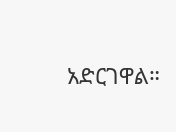አድርገዋል።